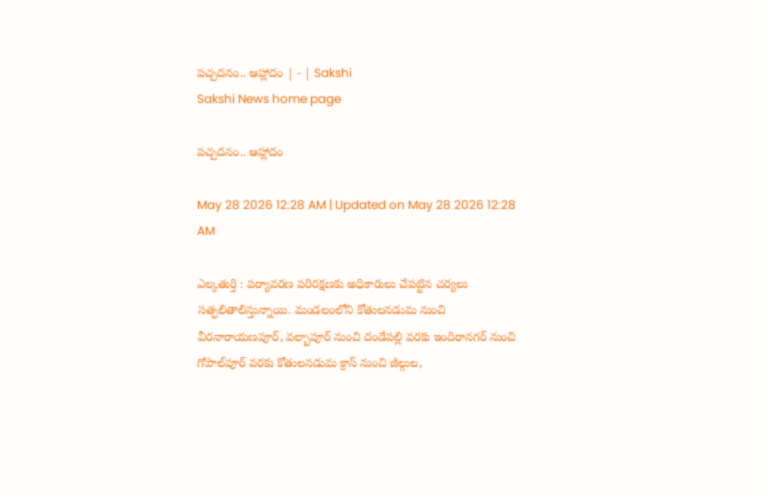పచ్చదనం.. ఆహ్లాదం | - | Sakshi
Sakshi News home page

పచ్చదనం.. ఆహ్లాదం

May 28 2026 12:28 AM | Updated on May 28 2026 12:28 AM

ఎల్కతుర్తి : పర్యావరణ పరిరక్షణకు అధికారులు చేపట్టిన చర్యలు సత్ఫలితాలిస్తున్నాయి. మండలంలోని కోతులనడుమ నుంచి వీరనారాయణపూర్‌, వల్బాపూర్‌ నుంచి దండేపల్లి వరకు ఇందిరానగర్‌ నుంచి గోపాల్‌పూర్‌ వరకు కోతులనడుమ క్రాస్‌ నుంచి జీల్గుల,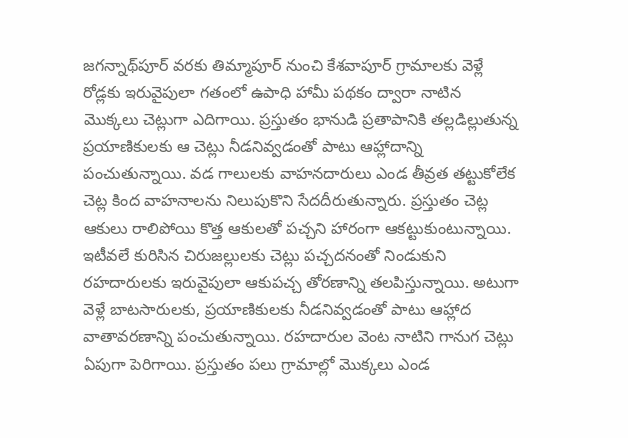జగన్నాథ్‌పూర్‌ వరకు తిమ్మాపూర్‌ నుంచి కేశవాపూర్‌ గ్రామాలకు వెళ్లే రోడ్లకు ఇరువైపులా గతంలో ఉపాధి హామీ పథకం ద్వారా నాటిన మొక్కలు చెట్లుగా ఎదిగాయి. ప్రస్తుతం భానుడి ప్రతాపానికి తల్లడిల్లుతున్న ప్రయాణికులకు ఆ చెట్లు నీడనివ్వడంతో పాటు ఆహ్లాదాన్ని పంచుతున్నాయి. వడ గాలులకు వాహనదారులు ఎండ తీవ్రత తట్టుకోలేక చెట్ల కింద వాహనాలను నిలుపుకొని సేదదీరుతున్నారు. ప్రస్తుతం చెట్ల ఆకులు రాలిపోయి కొత్త ఆకులతో పచ్చని హారంగా ఆకట్టుకుంటున్నాయి. ఇటీవలే కురిసిన చిరుజల్లులకు చెట్లు పచ్చదనంతో నిండుకుని రహదారులకు ఇరువైపులా ఆకుపచ్చ తోరణాన్ని తలపిస్తున్నాయి. అటుగా వెళ్లే బాటసారులకు, ప్రయాణికులకు నీడనివ్వడంతో పాటు ఆహ్లాద వాతావరణాన్ని పంచుతున్నాయి. రహదారుల వెంట నాటిని గానుగ చెట్లు ఏపుగా పెరిగాయి. ప్రస్తుతం పలు గ్రామాల్లో మొక్కలు ఎండ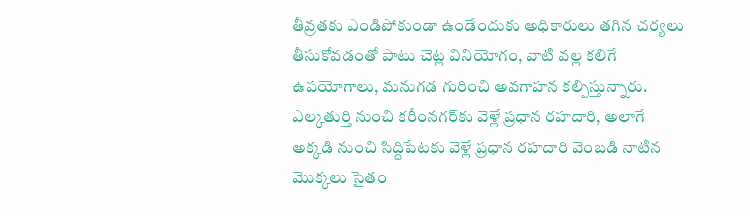తీవ్రతకు ఎండిపోకుండా ఉండేందుకు అధికారులు తగిన చర్యలు తీసుకోవడంతో పాటు చెట్ల వినియోగం, వాటి వల్ల కలిగే ఉపయోగాలు, మనుగడ గురించి అవగాహన కల్పిస్తున్నారు. ఎల్కతుర్తి నుంచి కరీంనగర్‌కు వెళ్లే ప్రధాన రహదారి, అలాగే అక్కడి నుంచి సిద్దిపేటకు వెళ్లే ప్రధాన రహదారి వెంబడి నాటిన మొక్కలు సైతం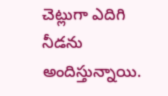చెట్లుగా ఎదిగి నీడను అందిస్తున్నాయి.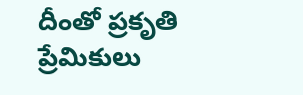దీంతో ప్రకృతి ప్రేమికులు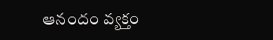ఆనందం వ్యక్తం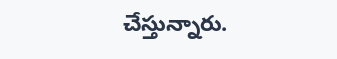చేస్తున్నారు.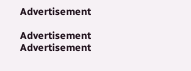Advertisement

Advertisement
Advertisement